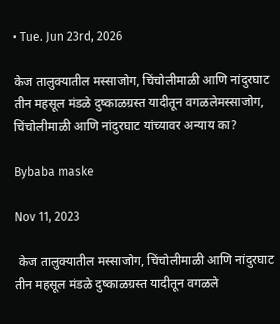• Tue. Jun 23rd, 2026

केज तालुक्यातील मस्साजोग, चिंचोलीमाळी आणि नांदुरघाट  तीन महसूल मंडळे दुष्काळग्रस्त यादीतून वगळलेमस्साजोग, चिंचोलीमाळी आणि नांदुरघाट यांच्यावर अन्याय का?

Bybaba maske

Nov 11, 2023

 केज तालुक्यातील मस्साजोग, चिंचोलीमाळी आणि नांदुरघाट  तीन महसूल मंडळे दुष्काळग्रस्त यादीतून वगळले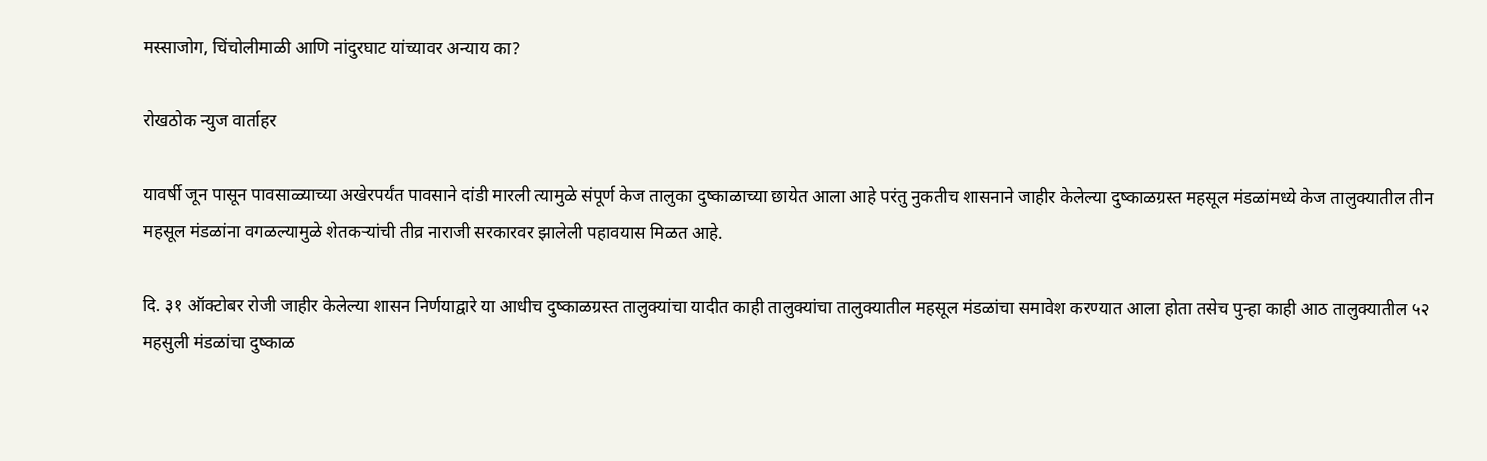मस्साजोग, चिंचोलीमाळी आणि नांदुरघाट यांच्यावर अन्याय का?

रोखठोक न्युज वार्ताहर

यावर्षी जून पासून पावसाळ्याच्या अखेरपर्यंत पावसाने दांडी मारली त्यामुळे संपूर्ण केज तालुका दुष्काळाच्या छायेत आला आहे परंतु नुकतीच शासनाने जाहीर केलेल्या दुष्काळग्रस्त महसूल मंडळांमध्ये केज तालुक्यातील तीन महसूल मंडळांना वगळल्यामुळे शेतकऱ्यांची तीव्र नाराजी सरकारवर झालेली पहावयास मिळत आहे.

दि. ३१ ऑक्टोबर रोजी जाहीर केलेल्या शासन निर्णयाद्वारे या आधीच दुष्काळग्रस्त तालुक्यांचा यादीत काही तालुक्यांचा तालुक्यातील महसूल मंडळांचा समावेश करण्यात आला होता तसेच पुन्हा काही आठ तालुक्यातील ५२ महसुली मंडळांचा दुष्काळ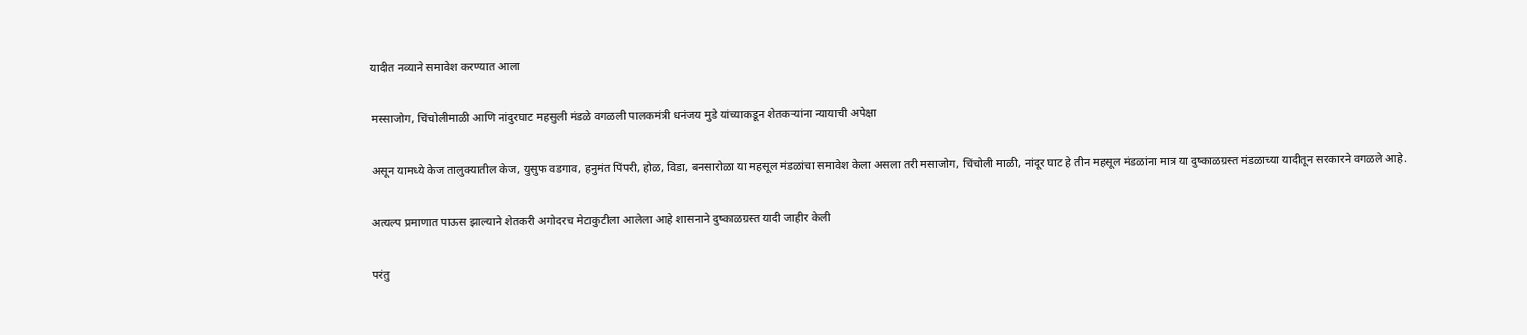यादीत नव्याने समावेश करण्यात आला

मस्साजोग, चिंचोलीमाळी आणि नांदुरघाट महसुली मंडळे वगळली पालकमंत्री धनंजय मुडे यांच्याकडून शेतकऱ्यांना न्यायाची अपेक्षा

असून यामध्ये केज तालुक्यातील केज, युसुफ वडगाव, हनुमंत पिंपरी, होळ, विडा, बनसारोळा या महसूल मंडळांचा समावेश केला असला तरी मसाजोग, चिंचोली माळी, नांदूर घाट हे तीन महसूल मंडळांना मात्र या दुष्काळग्रस्त मंडळाच्या यादीतून सरकारने वगळले आहे.

अत्यल्प प्रमाणात पाऊस झाल्याने शेतकरी अगोदरच मेटाकुटीला आलेला आहे शासनाने दुष्काळग्रस्त यादी जाहीर केली

परंतु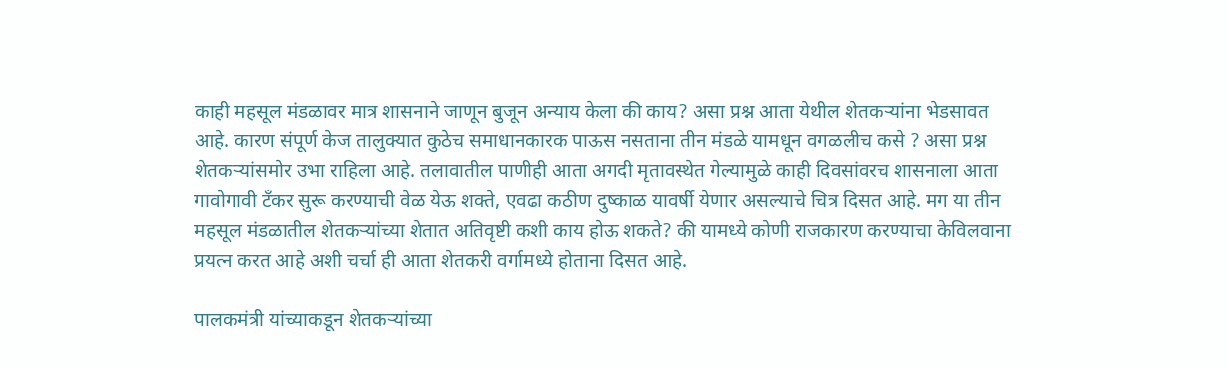काही महसूल मंडळावर मात्र शासनाने जाणून बुजून अन्याय केला की काय? असा प्रश्न आता येथील शेतकऱ्यांना भेडसावत आहे. कारण संपूर्ण केज तालुक्यात कुठेच समाधानकारक पाऊस नसताना तीन मंडळे यामधून वगळलीच कसे ? असा प्रश्न शेतकऱ्यांसमोर उभा राहिला आहे. तलावातील पाणीही आता अगदी मृतावस्थेत गेल्यामुळे काही दिवसांवरच शासनाला आता गावोगावी टँकर सुरू करण्याची वेळ येऊ शक्ते, एवढा कठीण दुष्काळ यावर्षी येणार असल्याचे चित्र दिसत आहे. मग या तीन महसूल मंडळातील शेतकऱ्यांच्या शेतात अतिवृष्टी कशी काय होऊ शकते? की यामध्ये कोणी राजकारण करण्याचा केविलवाना प्रयत्न करत आहे अशी चर्चा ही आता शेतकरी वर्गामध्ये होताना दिसत आहे.

पालकमंत्री यांच्याकडून शेतकऱ्यांच्या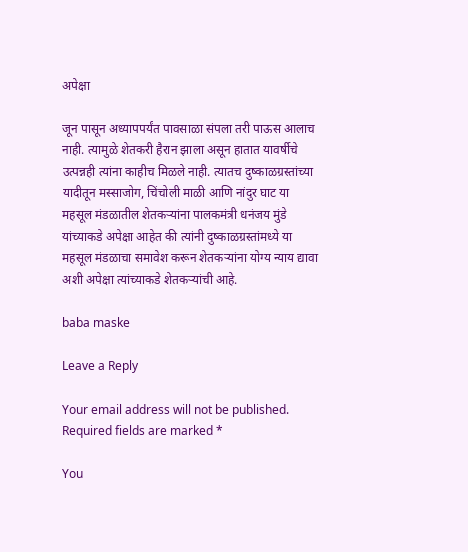अपेक्षा

जून पासून अध्यापपर्यंत पावसाळा संपला तरी पाऊस आलाच नाही. त्यामुळे शेतकरी हैरान झाला असून हातात यावर्षीचे उत्पन्नही त्यांना काहीच मिळले नाही. त्यातच दुष्काळग्रस्तांच्या यादीतून मस्साजोग, चिंचोली माळी आणि नांदुर घाट या महसूल मंडळातील शेतकऱ्यांना पालकमंत्री धनंजय मुंडे यांच्याकडे अपेक्षा आहेत की त्यांनी दुष्काळग्रस्तांमध्ये या महसूल मंडळाचा समावेश करून शेतकऱ्यांना योग्य न्याय द्यावा अशी अपेक्षा त्यांच्याकडे शेतकऱ्यांची आहे.

baba maske

Leave a Reply

Your email address will not be published. Required fields are marked *

You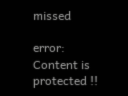missed

error: Content is protected !!